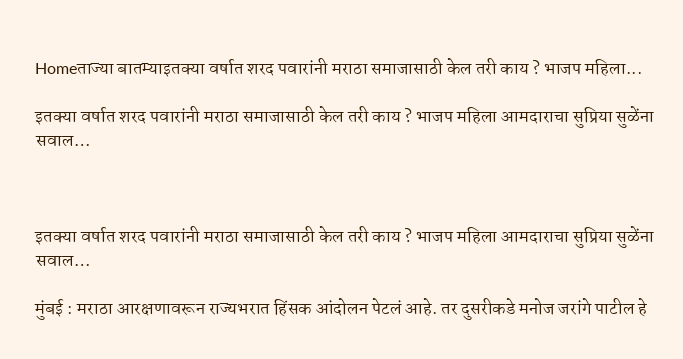Homeताज्या बातम्याइतक्या वर्षात शरद पवारांनी मराठा समाजासाठी केल तरी काय ? भाजप महिला...

इतक्या वर्षात शरद पवारांनी मराठा समाजासाठी केल तरी काय ? भाजप महिला आमदाराचा सुप्रिया सुळेंना सवाल…



इतक्या वर्षात शरद पवारांनी मराठा समाजासाठी केल तरी काय ? भाजप महिला आमदाराचा सुप्रिया सुळेंना सवाल…

मुंबई : मराठा आरक्षणावरून राज्यभरात हिंसक आंदोलन पेटलं आहे. तर दुसरीकडे मनोज जरांगे पाटील हे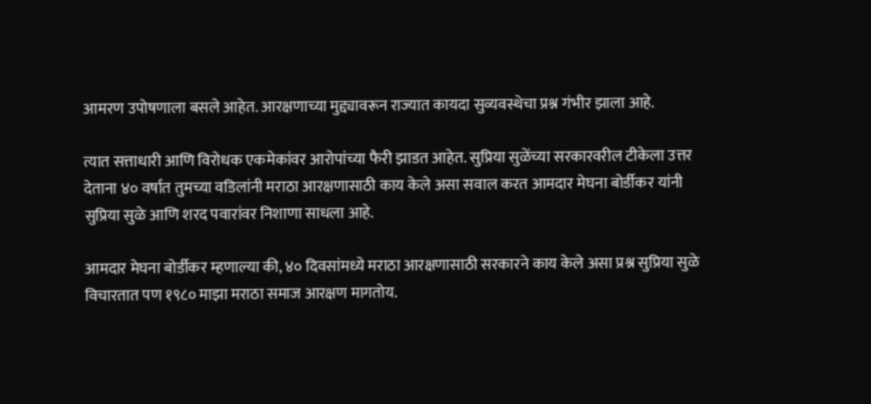आमरण उपोषणाला बसले आहेत. आरक्षणाच्या मुद्द्यावरून राज्यात कायदा सुव्यवस्थेचा प्रश्न गंभीर झाला आहे.

त्यात सत्ताधारी आणि विरोधक एकमेकांवर आरोपांच्या फैरी झाडत आहेत. सुप्रिया सुळेंच्या सरकारवरील टीकेला उत्तर देताना ४० वर्षात तुमच्या वडिलांनी मराठा आरक्षणासाठी काय केले असा सवाल करत आमदार मेघना बोर्डीकर यांनी सुप्रिया सुळे आणि शरद पवारांवर निशाणा साधला आहे.

आमदार मेघना बोर्डीकर म्हणाल्या की, ४० दिवसांमध्ये मराठा आरक्षणासाठी सरकारने काय केले असा प्रश्न सुप्रिया सुळे विचारतात पण १९८० माझा मराठा समाज आरक्षण मागतोय.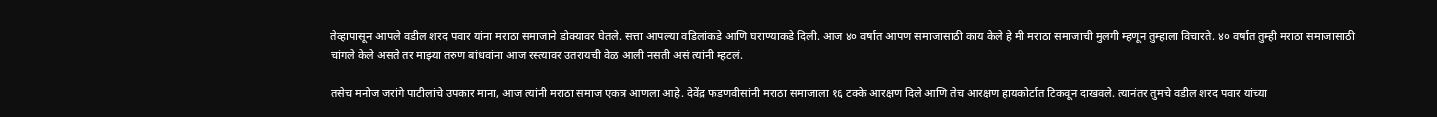तेव्हापासून आपले वडील शरद पवार यांना मराठा समाजाने डोक्यावर घेतले. सत्ता आपल्या वडिलांकडे आणि घराण्याकडे दिली. आज ४० वर्षात आपण समाजासाठी काय केले हे मी मराठा समाजाची मुलगी म्हणून तुम्हाला विचारते. ४० वर्षात तुम्ही मराठा समाजासाठी चांगले केले असते तर माझ्या तरुण बांधवांना आज रस्त्यावर उतरायची वेळ आली नसती असं त्यांनी म्हटलं.

तसेच मनोज जरांगे पाटीलांचे उपकार माना, आज त्यांनी मराठा समाज एकत्र आणला आहे. देवेंद्र फडणवीसांनी मराठा समाजाला १६ टक्के आरक्षण दिले आणि तेच आरक्षण हायकोर्टात टिकवून दाखवले. त्यानंतर तुमचे वडील शरद पवार यांच्या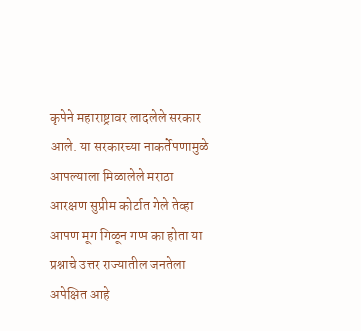कृपेने महाराष्ट्रावर लादलेले सरकार आले. या सरकारच्या नाकर्तेपणामुळे आपल्याला मिळालेले मराठा आरक्षण सुप्रीम कोर्टात गेले तेव्हा आपण मूग गिळून गप्प का होता या प्रश्नाचे उत्तर राज्यातील जनतेला अपेक्षित आहे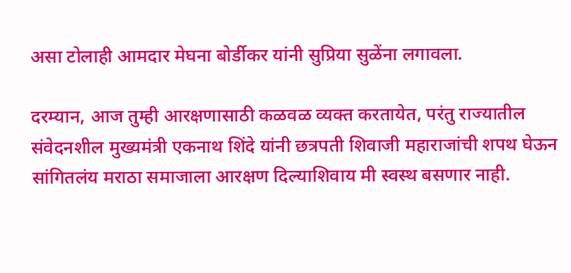असा टोलाही आमदार मेघना बोर्डीकर यांनी सुप्रिया सुळेंना लगावला.

दरम्यान, आज तुम्ही आरक्षणासाठी कळवळ व्यक्त करतायेत, परंतु राज्यातील संवेदनशील मुख्यमंत्री एकनाथ शिंदे यांनी छत्रपती शिवाजी महाराजांची शपथ घेऊन सांगितलंय मराठा समाजाला आरक्षण दिल्याशिवाय मी स्वस्थ बसणार नाही.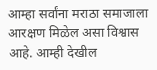आम्हा सर्वांना मराठा समाजाला आरक्षण मिळेल असा विश्वास आहे. आम्ही देखील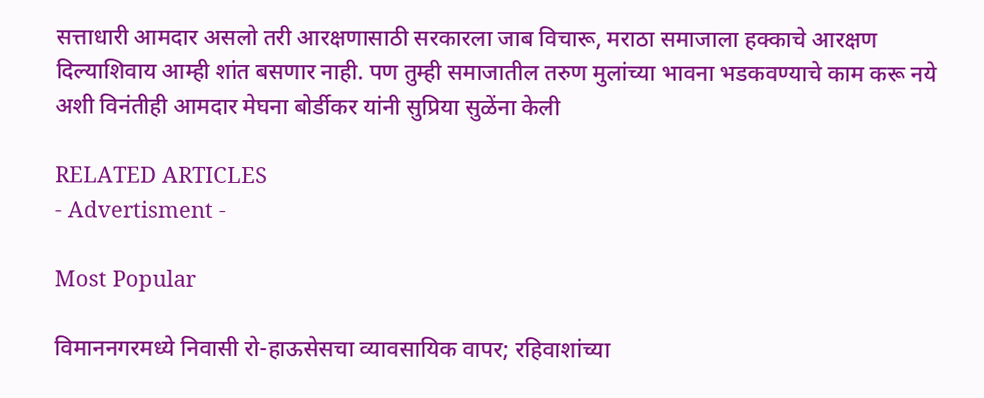सत्ताधारी आमदार असलो तरी आरक्षणासाठी सरकारला जाब विचारू, मराठा समाजाला हक्काचे आरक्षण दिल्याशिवाय आम्ही शांत बसणार नाही. पण तुम्ही समाजातील तरुण मुलांच्या भावना भडकवण्याचे काम करू नये अशी विनंतीही आमदार मेघना बोर्डीकर यांनी सुप्रिया सुळेंना केली

RELATED ARTICLES
- Advertisment -

Most Popular

विमाननगरमध्ये निवासी रो-हाऊसेसचा व्यावसायिक वापर; रहिवाशांच्या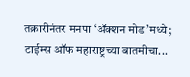तक्रारीनंतर मनपा ‘ॲक्शन मोड’मध्ये; टाईम्स ऑफ महाराष्ट्रच्या बातमीचा...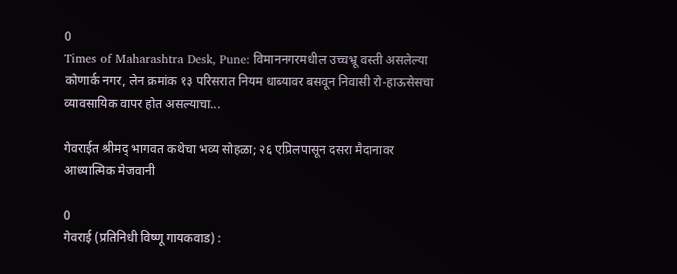0
Times of Maharashtra Desk, Pune: विमाननगरमधील उच्चभ्रू वस्ती असलेल्या कोणार्क नगर, लेन क्रमांक १३ परिसरात नियम धाब्यावर बसवून निवासी रो-हाऊसेसचा व्यावसायिक वापर होत असल्याचा...

गेवराईत श्रीमद् भागवत कथेचा भव्य सोहळा; २६ एप्रिलपासून दसरा मैदानावर आध्यात्मिक मेजवानी

0
गेवराई (प्रतिनिधी विष्णू गायकवाड) :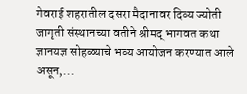गेवराई शहरातील दसरा मैदानावर दिव्य ज्योती जागृती संस्थानच्या वतीने श्रीमद् भागवत कथा ज्ञानयज्ञ सोहळ्याचे भव्य आयोजन करण्यात आले असून,...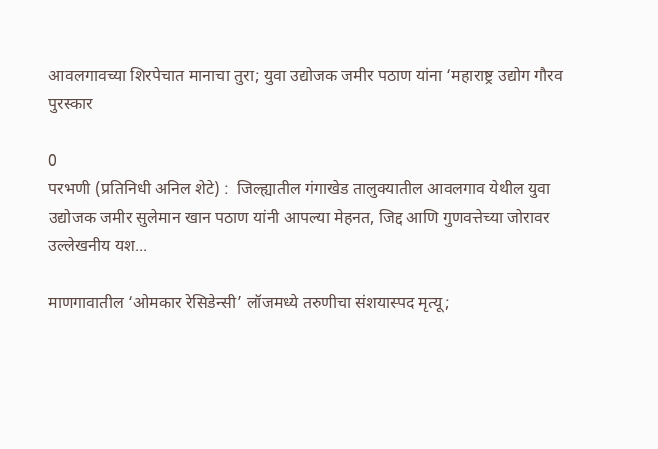आवलगावच्या शिरपेचात मानाचा तुरा; युवा उद्योजक जमीर पठाण यांना ‘महाराष्ट्र उद्योग गौरव पुरस्कार

0
परभणी (प्रतिनिधी अनिल शेटे) :  जिल्ह्यातील गंगाखेड तालुक्यातील आवलगाव येथील युवा उद्योजक जमीर सुलेमान खान पठाण यांनी आपल्या मेहनत, जिद्द आणि गुणवत्तेच्या जोरावर उल्लेखनीय यश...

माणगावातील ‘ओमकार रेसिडेन्सी’ लॉजमध्ये तरुणीचा संशयास्पद मृत्यू;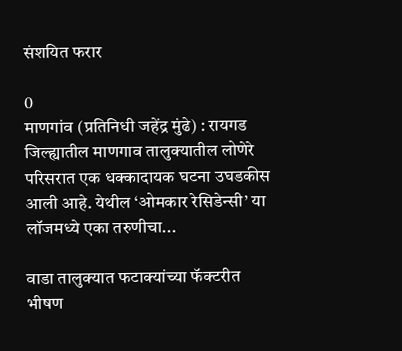संशयित फरार

0
माणगांव (प्रतिनिधी जहेंद्र मुंढे) : रायगड जिल्ह्यातील माणगाव तालुक्यातील लोणेरे परिसरात एक धक्कादायक घटना उघडकीस आली आहे. येथील ‘ओमकार रेसिडेन्सी’ या लॉजमध्ये एका तरुणीचा...

वाडा तालुक्यात फटाक्यांच्या फॅक्टरीत भीषण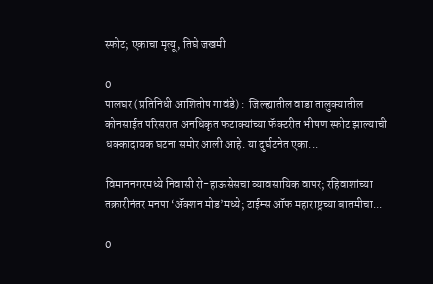स्फोट; एकाचा मृत्यू, तिघे जखमी

0
पालघर (प्रतिनिधी आशितोष गावंडे) :  जिल्ह्यातील वाडा तालुक्यातील कोनसाईत परिसरात अनधिकृत फटाक्यांच्या फॅक्टरीत भीषण स्फोट झाल्याची धक्कादायक घटना समोर आली आहे. या दुर्घटनेत एका...

विमाननगरमध्ये निवासी रो-हाऊसेसचा व्यावसायिक वापर; रहिवाशांच्या तक्रारीनंतर मनपा ‘ॲक्शन मोड’मध्ये; टाईम्स ऑफ महाराष्ट्रच्या बातमीचा...

0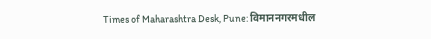Times of Maharashtra Desk, Pune: विमाननगरमधील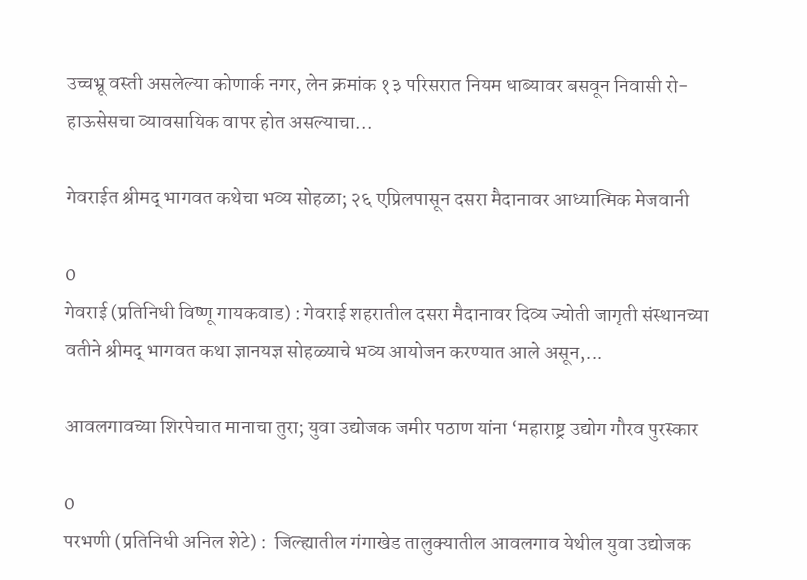उच्चभ्रू वस्ती असलेल्या कोणार्क नगर, लेन क्रमांक १३ परिसरात नियम धाब्यावर बसवून निवासी रो-हाऊसेसचा व्यावसायिक वापर होत असल्याचा...

गेवराईत श्रीमद् भागवत कथेचा भव्य सोहळा; २६ एप्रिलपासून दसरा मैदानावर आध्यात्मिक मेजवानी

0
गेवराई (प्रतिनिधी विष्णू गायकवाड) : गेवराई शहरातील दसरा मैदानावर दिव्य ज्योती जागृती संस्थानच्या वतीने श्रीमद् भागवत कथा ज्ञानयज्ञ सोहळ्याचे भव्य आयोजन करण्यात आले असून,...

आवलगावच्या शिरपेचात मानाचा तुरा; युवा उद्योजक जमीर पठाण यांना ‘महाराष्ट्र उद्योग गौरव पुरस्कार

0
परभणी (प्रतिनिधी अनिल शेटे) :  जिल्ह्यातील गंगाखेड तालुक्यातील आवलगाव येथील युवा उद्योजक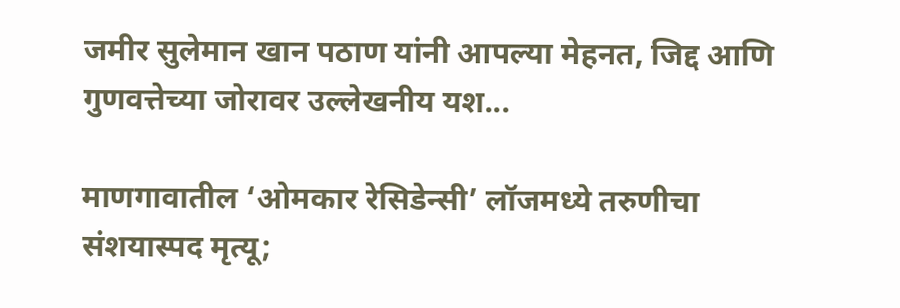जमीर सुलेमान खान पठाण यांनी आपल्या मेहनत, जिद्द आणि गुणवत्तेच्या जोरावर उल्लेखनीय यश...

माणगावातील ‘ओमकार रेसिडेन्सी’ लॉजमध्ये तरुणीचा संशयास्पद मृत्यू;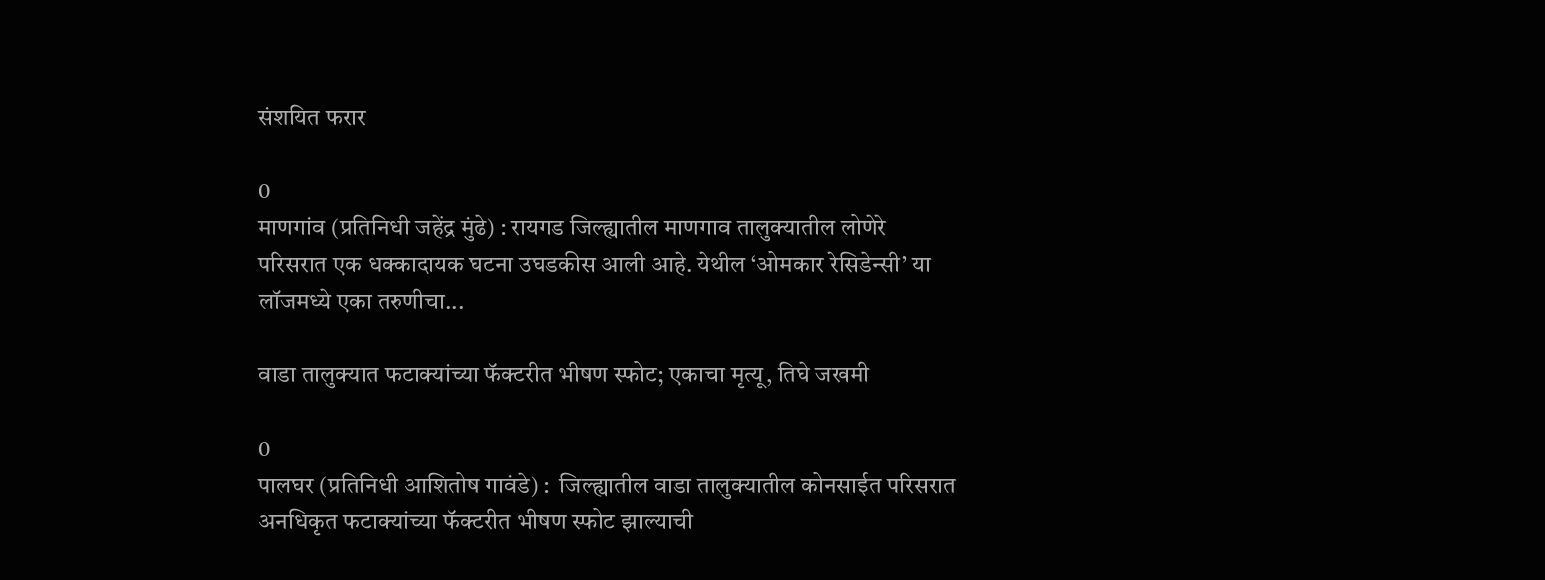संशयित फरार

0
माणगांव (प्रतिनिधी जहेंद्र मुंढे) : रायगड जिल्ह्यातील माणगाव तालुक्यातील लोणेरे परिसरात एक धक्कादायक घटना उघडकीस आली आहे. येथील ‘ओमकार रेसिडेन्सी’ या लॉजमध्ये एका तरुणीचा...

वाडा तालुक्यात फटाक्यांच्या फॅक्टरीत भीषण स्फोट; एकाचा मृत्यू, तिघे जखमी

0
पालघर (प्रतिनिधी आशितोष गावंडे) :  जिल्ह्यातील वाडा तालुक्यातील कोनसाईत परिसरात अनधिकृत फटाक्यांच्या फॅक्टरीत भीषण स्फोट झाल्याची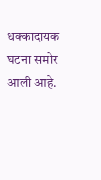धक्कादायक घटना समोर आली आहे.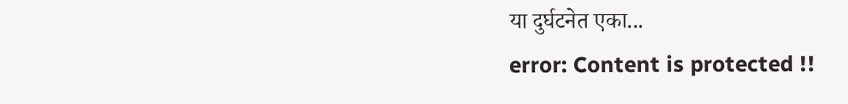या दुर्घटनेत एका...
error: Content is protected !!